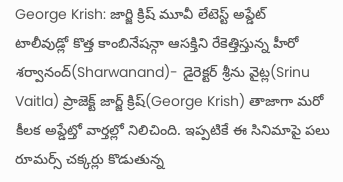George Krish: జార్జి క్రిష్ మూవీ లేటెస్ట్ అప్డేట్
టాలీవుడ్లో కొత్త కాంబినేషన్గా ఆసక్తిని రేకెత్తిస్తున్న హీరో శర్వానంద్(Sharwanand)- డైరెక్టర్ శ్రీను వైట్ల(Srinu Vaitla) ప్రాజెక్ట్ జార్జ్ క్రిష్(George Krish) తాజాగా మరో కీలక అప్డేట్తో వార్తల్లో నిలిచింది. ఇప్పటికే ఈ సినిమాపై పలు రూమర్స్ చక్కర్లు కొడుతున్న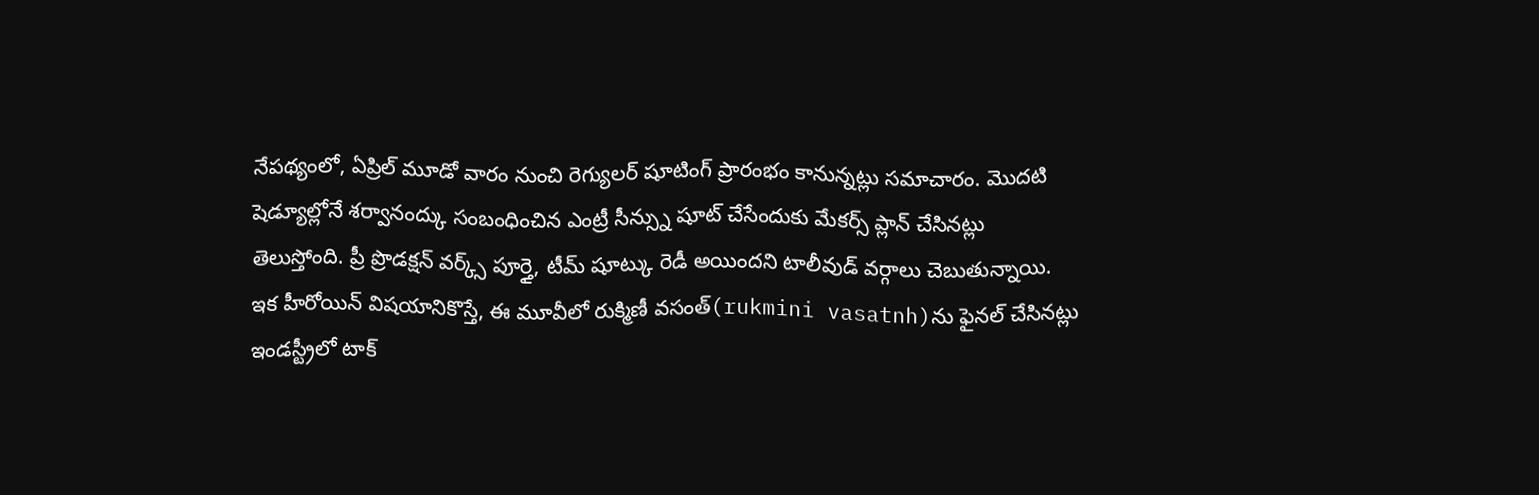నేపథ్యంలో, ఏప్రిల్ మూడో వారం నుంచి రెగ్యులర్ షూటింగ్ ప్రారంభం కానున్నట్లు సమాచారం. మొదటి షెడ్యూల్లోనే శర్వానంద్కు సంబంధించిన ఎంట్రీ సీన్స్ను షూట్ చేసేందుకు మేకర్స్ ప్లాన్ చేసినట్లు తెలుస్తోంది. ప్రీ ప్రొడక్షన్ వర్క్స్ పూర్తై, టీమ్ షూట్కు రెడీ అయిందని టాలీవుడ్ వర్గాలు చెబుతున్నాయి.
ఇక హీరోయిన్ విషయానికొస్తే, ఈ మూవీలో రుక్మిణీ వసంత్(rukmini vasatnh)ను ఫైనల్ చేసినట్లు ఇండస్ట్రీలో టాక్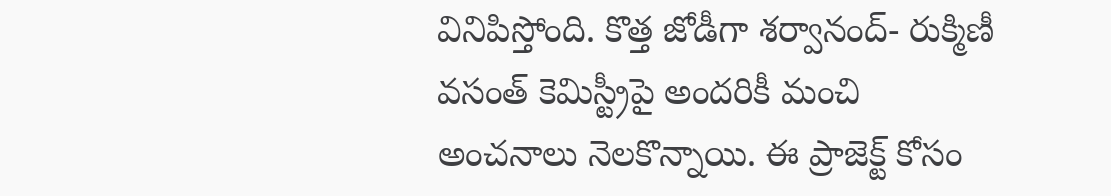వినిపిస్తోంది. కొత్త జోడీగా శర్వానంద్- రుక్మిణీ వసంత్ కెమిస్ట్రీపై అందరికీ మంచి అంచనాలు నెలకొన్నాయి. ఈ ప్రాజెక్ట్ కోసం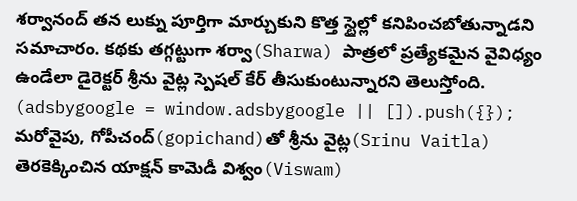శర్వానంద్ తన లుక్ను పూర్తిగా మార్చుకుని కొత్త స్టైల్లో కనిపించబోతున్నాడని సమాచారం. కథకు తగ్గట్టుగా శర్వా(Sharwa) పాత్రలో ప్రత్యేకమైన వైవిధ్యం ఉండేలా డైరెక్టర్ శ్రీను వైట్ల స్పెషల్ కేర్ తీసుకుంటున్నారని తెలుస్తోంది.
(adsbygoogle = window.adsbygoogle || []).push({});
మరోవైపు, గోపీచంద్(gopichand)తో శ్రీను వైట్ల(Srinu Vaitla) తెరకెక్కించిన యాక్షన్ కామెడీ విశ్వం(Viswam)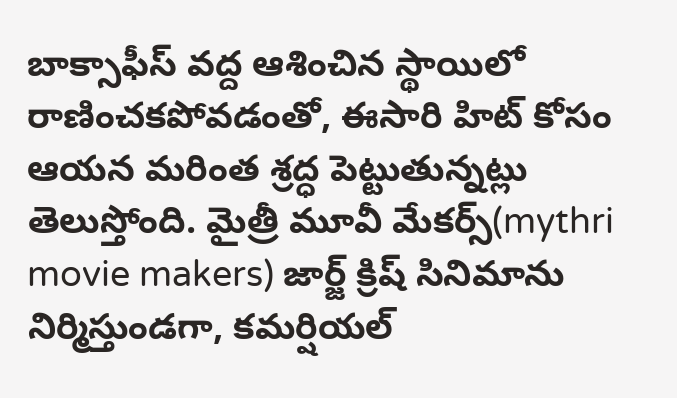బాక్సాఫీస్ వద్ద ఆశించిన స్థాయిలో రాణించకపోవడంతో, ఈసారి హిట్ కోసం ఆయన మరింత శ్రద్ధ పెట్టుతున్నట్లు తెలుస్తోంది. మైత్రీ మూవీ మేకర్స్(mythri movie makers) జార్జ్ క్రిష్ సినిమాను నిర్మిస్తుండగా, కమర్షియల్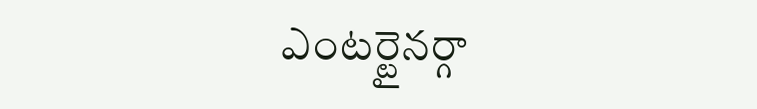ఎంటర్టైనర్గా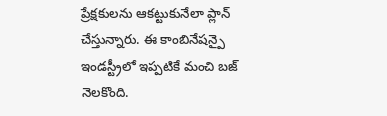ప్రేక్షకులను ఆకట్టుకునేలా ప్లాన్ చేస్తున్నారు. ఈ కాంబినేషన్పై ఇండస్ట్రీలో ఇప్పటికే మంచి బజ్ నెలకొంది.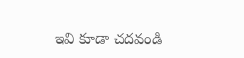ఇవి కూడా చదవండి